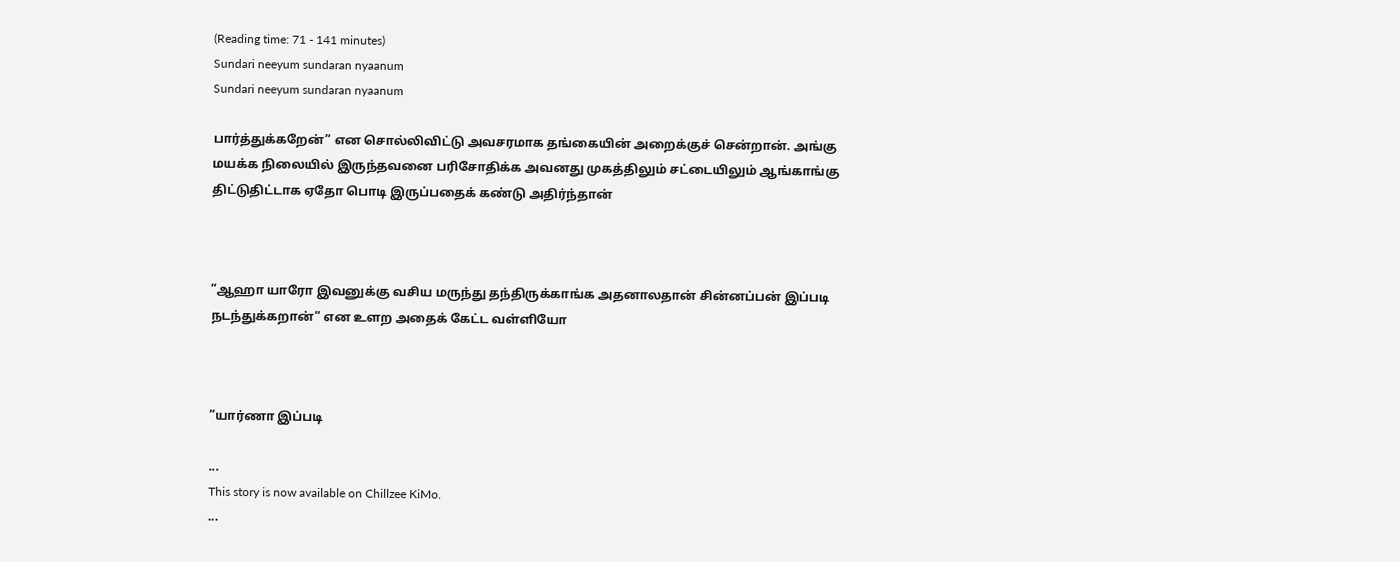(Reading time: 71 - 141 minutes)
Sundari neeyum sundaran nyaanum
Sundari neeyum sundaran nyaanum

பார்த்துக்கறேன்” என சொல்லிவிட்டு அவசரமாக தங்கையின் அறைக்குச் சென்றான். அங்கு மயக்க நிலையில் இருந்தவனை பரிசோதிக்க அவனது முகத்திலும் சட்டையிலும் ஆங்காங்கு திட்டுதிட்டாக ஏதோ பொடி இருப்பதைக் கண்டு அதிர்ந்தான்



”ஆஹா யாரோ இவனுக்கு வசிய மருந்து தந்திருக்காங்க அதனாலதான் சின்னப்பன் இப்படி நடந்துக்கறான்” என உளற அதைக் கேட்ட வள்ளியோ



”யார்ணா இப்படி

...
This story is now available on Chillzee KiMo.
...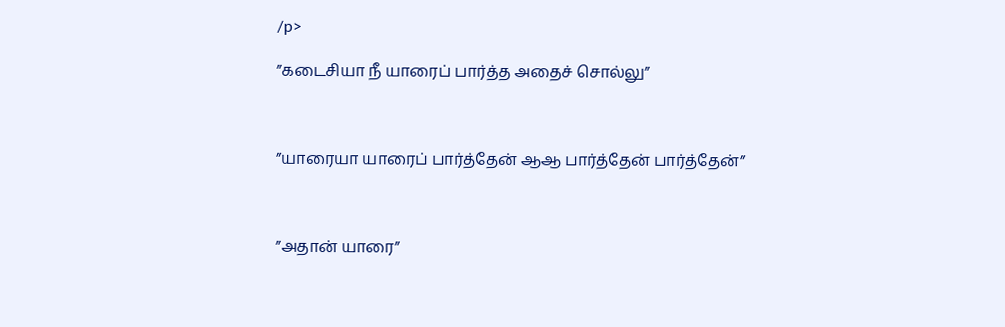/p>

”கடைசியா நீ யாரைப் பார்த்த அதைச் சொல்லு”



”யாரையா யாரைப் பார்த்தேன் ஆஆ பார்த்தேன் பார்த்தேன்”



”அதான் யாரை”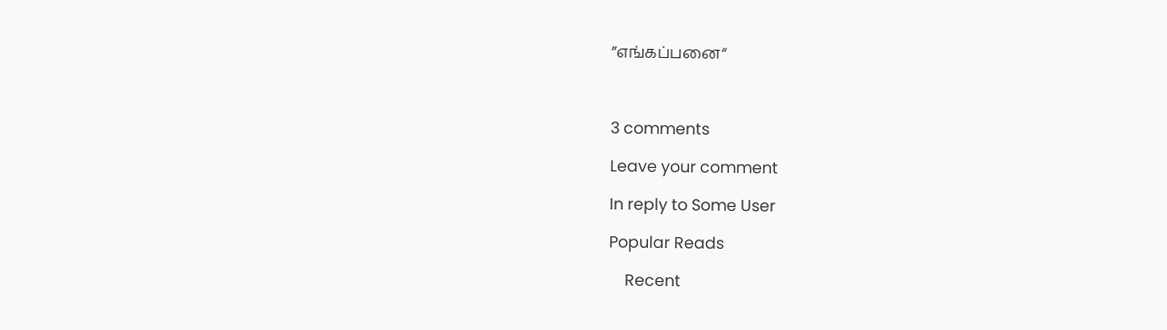”எங்கப்பனை“



3 comments

Leave your comment

In reply to Some User

Popular Reads

    Recent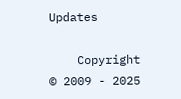Updates

    Copyright © 2009 - 2025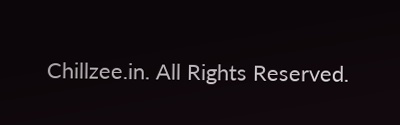Chillzee.in. All Rights Reserved.